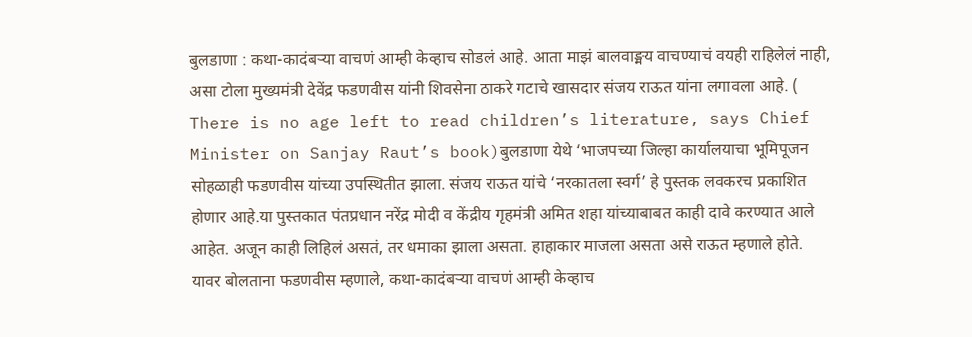बुलडाणा : कथा-कादंबऱ्या वाचणं आम्ही केव्हाच सोडलं आहे. आता माझं बालवाङ्मय वाचण्याचं वयही राहिलेलं नाही, असा टोला मुख्यमंत्री देवेंद्र फडणवीस यांनी शिवसेना ठाकरे गटाचे खासदार संजय राऊत यांना लगावला आहे. ( There is no age left to read children’s literature, says Chief Minister on Sanjay Raut’s book)बुलडाणा येथे ‘भाजपच्या जिल्हा कार्यालयाचा भूमिपूजन सोहळाही फडणवीस यांच्या उपस्थितीत झाला. संजय राऊत यांचे ‘नरकातला स्वर्ग’ हे पुस्तक लवकरच प्रकाशित होणार आहे.या पुस्तकात पंतप्रधान नरेंद्र मोदी व केंद्रीय गृहमंत्री अमित शहा यांच्याबाबत काही दावे करण्यात आले आहेत. अजून काही लिहिलं असतं, तर धमाका झाला असता. हाहाकार माजला असता असे राऊत म्हणाले होते. यावर बोलताना फडणवीस म्हणाले, कथा-कादंबऱ्या वाचणं आम्ही केव्हाच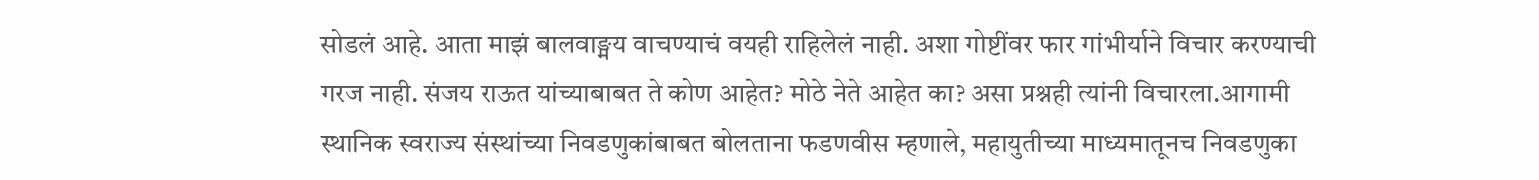सोडलं आहे. आता माझं बालवाङ्मय वाचण्याचं वयही राहिलेलं नाही. अशा गोष्टींवर फार गांभीर्याने विचार करण्याची गरज नाही. संजय राऊत यांच्याबाबत ते कोण आहेत? मोठे नेते आहेत का? असा प्रश्नही त्यांनी विचारला.आगामी स्थानिक स्वराज्य संस्थांच्या निवडणुकांबाबत बोलताना फडणवीस म्हणाले, महायुतीच्या माध्यमातूनच निवडणुका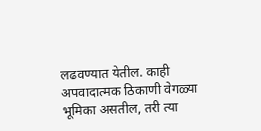लढवण्यात येतील. काही अपवादात्मक ठिकाणी वेगळ्या भूमिका असतील, तरी त्या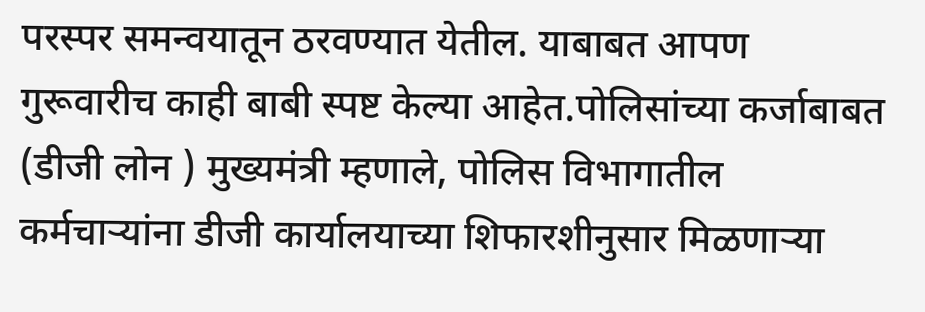परस्पर समन्वयातून ठरवण्यात येतील. याबाबत आपण गुरूवारीच काही बाबी स्पष्ट केल्या आहेत.पोलिसांच्या कर्जाबाबत (डीजी लोन ) मुख्यमंत्री म्हणाले, पोलिस विभागातील कर्मचाऱ्यांना डीजी कार्यालयाच्या शिफारशीनुसार मिळणाऱ्या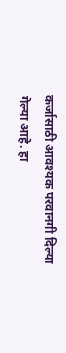कर्जासाठी आवश्यक परवानगी दिल्या गेल्या आहे. हा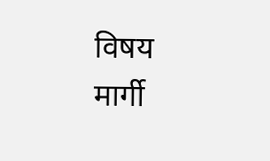विषय मार्गी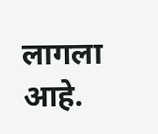लागला आहे.